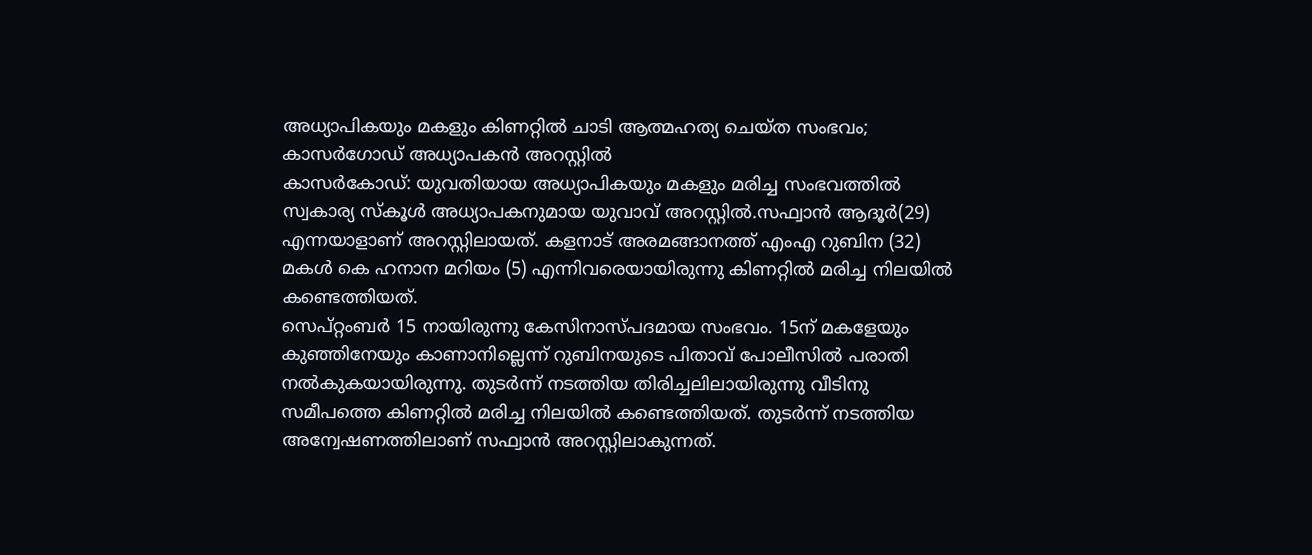അധ്യാപികയും മകളും കിണറ്റിൽ ചാടി ആത്മഹത്യ ചെയ്ത സംഭവം; കാസർഗോഡ് അധ്യാപകൻ അറസ്റ്റിൽ
കാസർകോഡ്: യുവതിയായ അധ്യാപികയും മകളും മരിച്ച സംഭവത്തിൽ സ്വകാര്യ സ്കൂൾ അധ്യാപകനുമായ യുവാവ് അറസ്റ്റിൽ.സഫ്വാൻ ആദൂർ(29) എന്നയാളാണ് അറസ്റ്റിലായത്. കളനാട് അരമങ്ങാനത്ത് എംഎ റുബിന (32) മകൾ കെ ഹനാന മറിയം (5) എന്നിവരെയായിരുന്നു കിണറ്റിൽ മരിച്ച നിലയിൽ കണ്ടെത്തിയത്.
സെപ്റ്റംബർ 15 നായിരുന്നു കേസിനാസ്പദമായ സംഭവം. 15ന് മകളേയും കുഞ്ഞിനേയും കാണാനില്ലെന്ന് റുബിനയുടെ പിതാവ് പോലീസിൽ പരാതി നൽകുകയായിരുന്നു. തുടർന്ന് നടത്തിയ തിരിച്ചലിലായിരുന്നു വീടിനു സമീപത്തെ കിണറ്റിൽ മരിച്ച നിലയിൽ കണ്ടെത്തിയത്. തുടർന്ന് നടത്തിയ അന്വേഷണത്തിലാണ് സഫ്വാൻ അറസ്റ്റിലാകുന്നത്.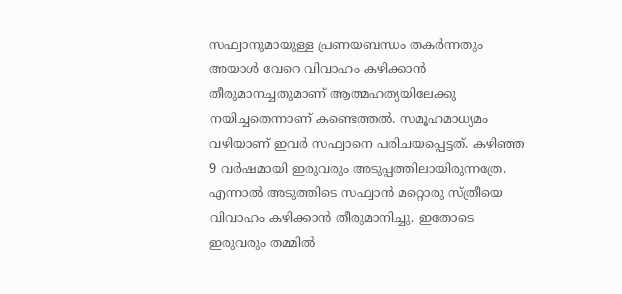സഫ്വാനുമായുള്ള പ്രണയബന്ധം തകർന്നതും അയാൾ വേറെ വിവാഹം കഴിക്കാൻ തീരുമാനച്ചതുമാണ് ആത്മഹത്യയിലേക്കു നയിച്ചതെന്നാണ് കണ്ടെത്തൽ. സമൂഹമാധ്യമം വഴിയാണ് ഇവർ സഫ്വാനെ പരിചയപ്പെട്ടത്. കഴിഞ്ഞ 9 വർഷമായി ഇരുവരും അടുപ്പത്തിലായിരുന്നത്രേ. എന്നാൽ അടുത്തിടെ സഫ്വാൻ മറ്റൊരു സ്ത്രീയെ വിവാഹം കഴിക്കാൻ തീരുമാനിച്ചു. ഇതോടെ ഇരുവരും തമ്മിൽ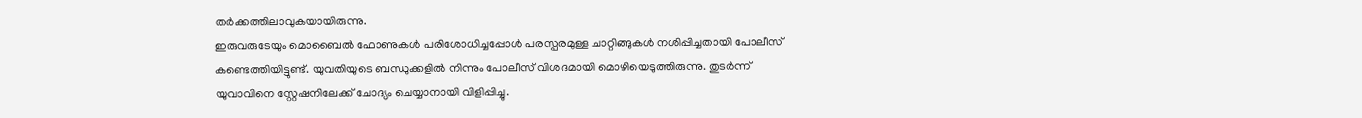തർക്കത്തിലാവുകയായിരുന്നു.
ഇരുവരുടേയും മൊബൈൽ ഫോണുകൾ പരിശോധിച്ചപ്പോൾ പരസ്പരമുള്ള ചാറ്റിങ്ങുകൾ നശിപ്പിച്ചതായി പോലീസ് കണ്ടെത്തിയിട്ടുണ്ട്. യുവതിയുടെ ബന്ധുക്കളിൽ നിന്നും പോലീസ് വിശദമായി മൊഴിയെടുത്തിരുന്നു. തുടർന്ന് യുവാവിനെ സ്റ്റേഷനിലേക്ക് ചോദ്യം ചെയ്യാനായി വിളിപ്പിച്ചു.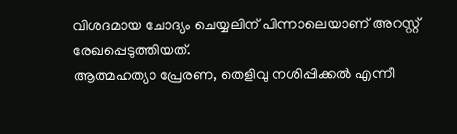വിശദമായ ചോദ്യം ചെയ്യലിന് പിന്നാലെയാണ് അറസ്റ്റ് രേഖപ്പെടുത്തിയത്.
ആത്മഹത്യാ പ്രേരണ, തെളിവു നശിപ്പിക്കൽ എന്നീ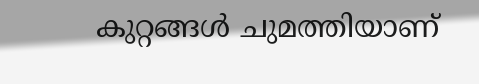കുറ്റങ്ങൾ ചുമത്തിയാണ്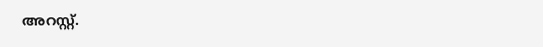അറസ്റ്റ്.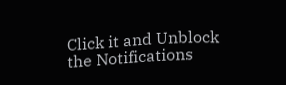Click it and Unblock the Notifications